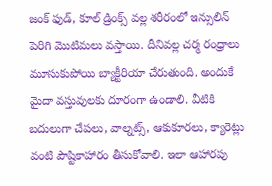జంక్ ఫుడ్, కూల్ డ్రింక్స్ వల్ల శరీరంలో ఇన్సులిన్ పెరిగి మొటిమలు వస్తాయి. దీనివల్ల చర్మ రంధ్రాలు మూసుకుపోయి బ్యాక్టీరియా చేరుతుంది. అందుకే మైదా వస్తువులకు దూరంగా ఉండాలి. వీటికి బదులుగా చేపలు, వాల్నట్స్, ఆకుకూరలు, క్యారెట్లు వంటి పౌష్టికాహారం తీసుకోవాలి. ఇలా ఆహారపు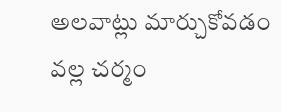అలవాట్లు మార్చుకోవడం వల్ల చర్మం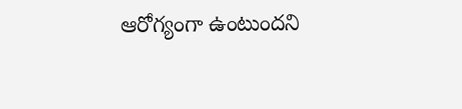ఆరోగ్యంగా ఉంటుందని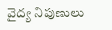వైద్య నిపుణులు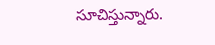సూచిస్తున్నారు.